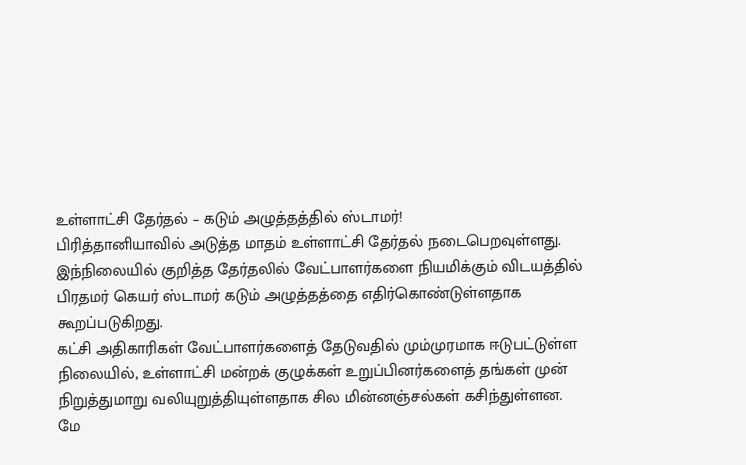உள்ளாட்சி தேர்தல் – கடும் அழுத்தத்தில் ஸ்டாமர்!
பிரித்தானியாவில் அடுத்த மாதம் உள்ளாட்சி தேர்தல் நடைபெறவுள்ளது.
இந்நிலையில் குறித்த தேர்தலில் வேட்பாளர்களை நியமிக்கும் விடயத்தில் பிரதமர் கெயர் ஸ்டாமர் கடும் அழுத்தத்தை எதிர்கொண்டுள்ளதாக கூறப்படுகிறது.
கட்சி அதிகாரிகள் வேட்பாளர்களைத் தேடுவதில் மும்முரமாக ஈடுபட்டுள்ள நிலையில், உள்ளாட்சி மன்றக் குழுக்கள் உறுப்பினர்களைத் தங்கள் முன் நிறுத்துமாறு வலியுறுத்தியுள்ளதாக சில மின்னஞ்சல்கள் கசிந்துள்ளன.
மே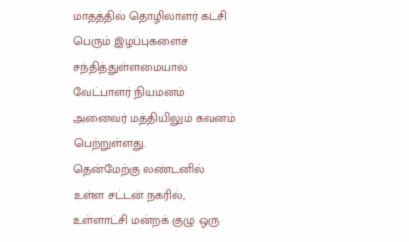மாதத்தில் தொழிலாளர் கட்சி பெரும் இழப்புகளைச் சந்தித்துள்ளமையால் வேட்பாளர் நியமனம் அனைவர் மத்தியிலும் கவனம் பெற்றுள்ளது.
தென்மேற்கு லண்டனில் உள்ள சட்டன் நகரில், உள்ளாட்சி மன்றக் குழு ஒரு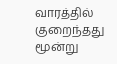வாரத்தில் குறைந்தது மூன்று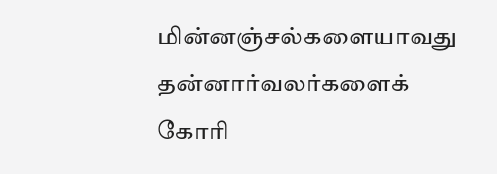மின்னஞ்சல்களையாவது தன்னார்வலர்களைக் கோரி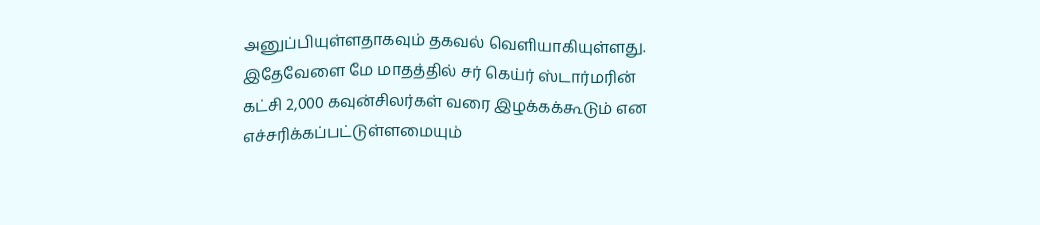அனுப்பியுள்ளதாகவும் தகவல் வெளியாகியுள்ளது.
இதேவேளை மே மாதத்தில் சர் கெய்ர் ஸ்டார்மரின் கட்சி 2,000 கவுன்சிலர்கள் வரை இழக்கக்கூடும் என எச்சரிக்கப்பட்டுள்ளமையும்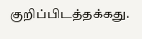குறிப்பிடத்தக்கது.